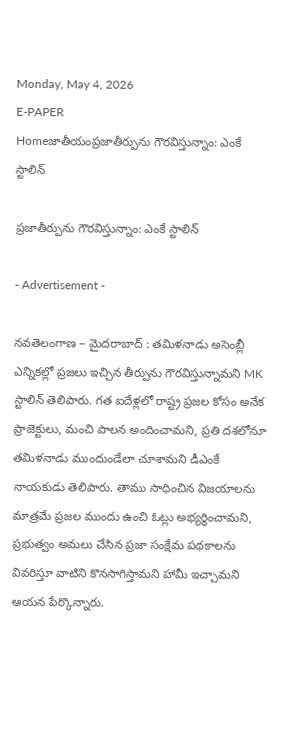Monday, May 4, 2026
E-PAPER
Homeజాతీయంప్రజాతీర్పును గౌరవిస్తున్నాం: ఎంకే స్టాలిన్‌

ప్రజాతీర్పును గౌరవిస్తున్నాం: ఎంకే స్టాలిన్‌

- Advertisement -

నవతెలంగాణ – మైదరాబాద్ : తమిళనాడు అసెంబ్లీ ఎన్నికల్లో ప్రజలు ఇచ్చిన తీర్పును గౌరవిస్తున్నామని MK స్టాలిన్ తెలిపారు. గత ఐదేళ్లలో రాష్ట్ర ప్రజల కోసం అనేక ప్రాజెక్టులు, మంచి పాలన అందించామని, ప్రతి దశలోనూ తమిళనాడు ముందుండేలా చూశామని డీఎంకే నాయకుడు తెలిపారు. తాము సాధించిన విజయాలను మాత్రమే ప్రజల ముందు ఉంచి ఓట్లు అభ్యర్థించామని, ప్రభుత్వం అమలు చేసిన ప్రజా సంక్షేమ పథకాలను వివరిస్తూ వాటిని కొనసాగిస్తామని హామీ ఇచ్చామని ఆయన పేర్కొన్నారు.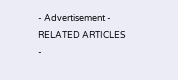- Advertisement -
RELATED ARTICLES
-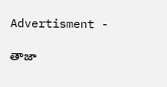Advertisment -

తాజా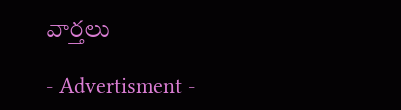వార్తలు

- Advertisment -